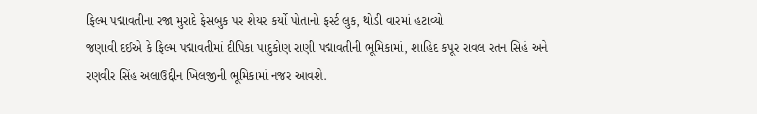ફિલ્મ પદ્માવતીના રજા મુરાદે ફેસબુક પર શેયર કર્યો પોતાનો ફર્સ્ટ લુક, થોડી વારમાં હટાવ્યો
જણાવી દઈએ કે ફિલ્મ પદ્માવતીમાં દીપિકા પાદુકોણ રાણી પદ્માવતીની ભૂમિકામાં, શાહિદ કપૂર રાવલ રતન સિહં અને રણવીર સિંહ અલાઉદ્દીન ખિલજીની ભૂમિકામાં નજર આવશે.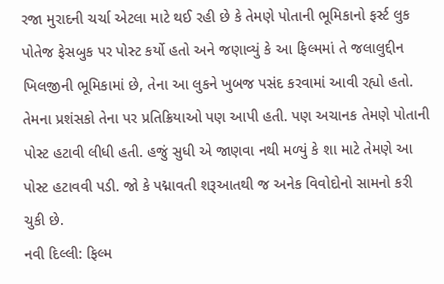રજા મુરાદની ચર્ચા એટલા માટે થઈ રહી છે કે તેમણે પોતાની ભૂમિકાનો ફર્સ્ટ લુક પોતેજ ફેસબુક પર પોસ્ટ કર્યો હતો અને જણાવ્યું કે આ ફિલ્મમાં તે જલાલુદ્દીન ખિલજીની ભૂમિકામાં છે, તેના આ લુકને ખુબજ પસંદ કરવામાં આવી રહ્યો હતો. તેમના પ્રશંસકો તેના પર પ્રતિક્રિયાઓ પણ આપી હતી. પણ અચાનક તેમણે પોતાની પોસ્ટ હટાવી લીધી હતી. હજું સુધી એ જાણવા નથી મળ્યું કે શા માટે તેમણે આ પોસ્ટ હટાવવી પડી. જો કે પદ્માવતી શરૂઆતથી જ અનેક વિવોદોનો સામનો કરી ચુકી છે.
નવી દિલ્લી: ફિલ્મ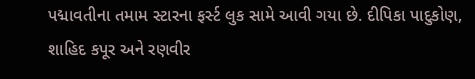પદ્માવતીના તમામ સ્ટારના ફર્સ્ટ લુક સામે આવી ગયા છે. દીપિકા પાદુકોણ, શાહિદ કપૂર અને રણવીર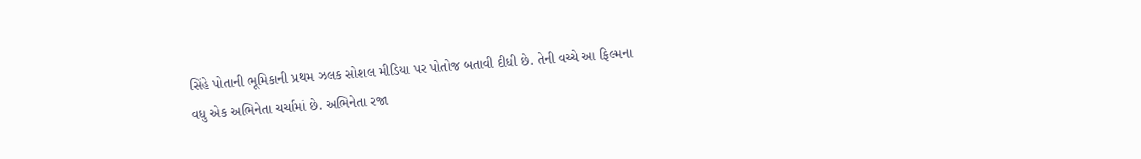સિંહે પોતાની ભૂમિકાની પ્રથમ ઝલક સોશલ મીડિયા પર પોતોજ બતાવી દીધી છે. તેની વચ્ચે આ ફિલ્મના વધુ એક અભિનેતા ચર્ચામાં છે. અભિનેતા રજા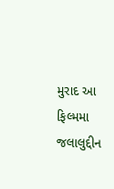મુરાદ આ ફિલ્મમા જલાલુદ્દીન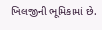ખિલજીની ભૂમિકામાં છે.